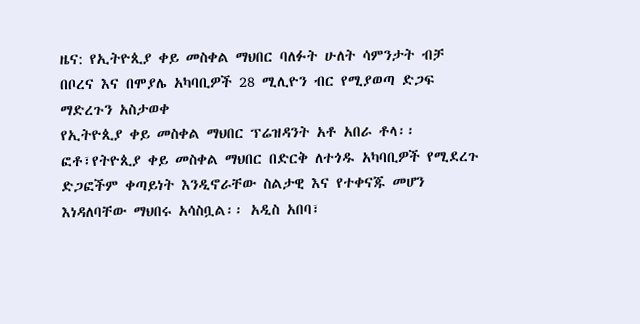ዜና: የኢትዮጲያ ቀይ መስቀል ማህበር ባለፉት ሁለት ሳምንታት ብቻ በቦረና እና በሞያሌ አካባቢዎች 28 ሚሊዮን ብር የሚያወጣ ድጋፍ ማድረጉን አስታወቀ
የኢትዮጲያ ቀይ መስቀል ማህበር ፕሬዝዳንት አቶ አበራ ቶላ፡፡ ፎቶ፣የትዮጲያ ቀይ መስቀል ማህበር በድርቅ ለተጎዱ አካባቢዎች የሚደረጉ ድጋፎችም ቀጣይነት እንዲኖራቸው ስልታዊ እና የተቀናጁ መሆን እነዳለባቸው ማህበሩ አሳስቧል፡፡ አዲስ አበባ፣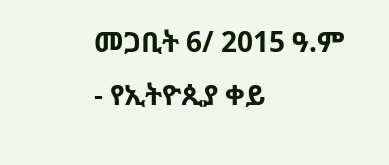መጋቢት 6/ 2015 ዓ.ም - የኢትዮጲያ ቀይ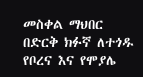መስቀል ማህበር በድርቅ ክፉኛ ለተጎዱ የቦረና እና የሞያሌ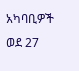አካባቢዎች ወደ 27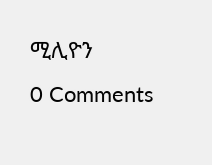ሚሊዮን
0 Comments